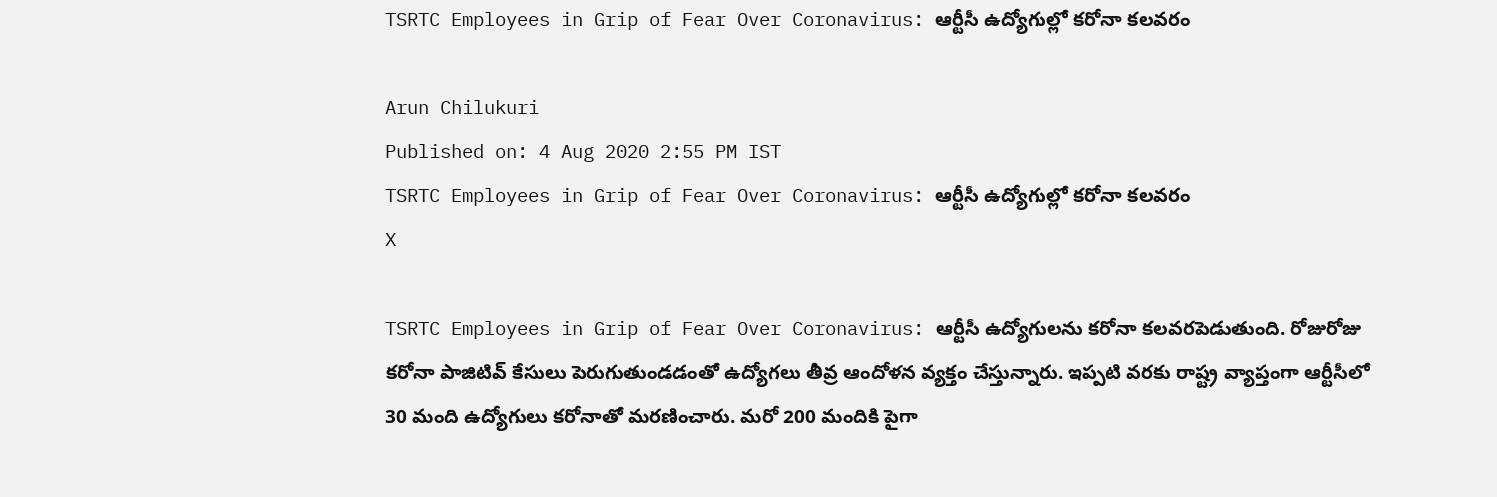TSRTC Employees in Grip of Fear Over Coronavirus: ఆర్టీసీ ఉద్యోగుల్లో కరోనా కలవరం

Arun Chilukuri
Published on: 4 Aug 2020 2:55 PM IST
TSRTC Employees in Grip of Fear Over Coronavirus: ఆర్టీసీ ఉద్యోగుల్లో కరోనా కలవరం
X

TSRTC Employees in Grip of Fear Over Coronavirus: ఆర్టీసీ ఉద్యోగులను కరోనా కలవరపెడుతుంది. రోజురోజు కరోనా పాజిటివ్ కేసులు పెరుగుతుండడంతో ఉద్యోగలు తీవ్ర ఆందోళన వ్యక్తం చేస్తున్నారు. ఇప్పటి వరకు రాష్ట్ర వ్యాప్తంగా ఆర్టీసీలో 30 మంది ఉద్యోగులు కరోనాతో మరణించారు. మరో 200 మందికి పైగా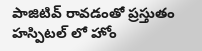పాజిటివ్ రావడంతో ప్రస్తుతం హస్పిటల్ లో హోం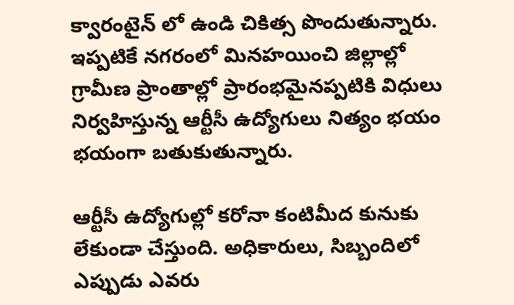క్వారంటైన్ లో ఉండి చికిత్స పొందుతున్నారు. ఇప్పటికే నగరంలో మినహయించి జిల్లాల్లో గ్రామీణ ప్రాంతాల్లో ప్రారంభమైనప్పటికి విధులు నిర్వహిస్తున్న ఆర్టీసీ ఉద్యోగులు నిత్యం భయం భయంగా బతుకుతున్నారు.

ఆర్టీసీ ఉద్యోగుల్లో కరోనా కంటిమీద కునుకు లేకుండా చేస్తుంది. అధికారులు, సిబ్బందిలో ఎప్పుడు ఎవరు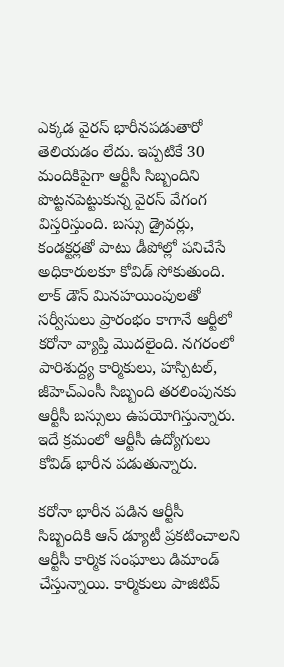ఎక్కడ వైరస్ భారీనపడుతారో తెలియడం లేదు. ఇప్పటికే 30 మందికిపైగా ఆర్టీసీ సిబ్బందిని పొట్టనపెట్టుకున్న వైరస్ వేగంగ విస్తరిస్తుంది. బస్సు డ్రైవర్లు, కండక్టర్లతో పాటు డీపోల్లో పనిచేసే అధికారులకూ కోవిడ్ సోకుతుంది. లాక్ డౌన్ మినహయింపులతో సర్వీసులు ప్రారంభం కాగానే ఆర్టీలో కరోనా వ్యాప్తి మొదలైంది. నగరంలో పారిశుద్ద్య కార్మికులు, హస్పిటల్, జీహెచ్ఎంసీ సిబ్బంది తరలింపునకు ఆర్టీసీ బస్సులు ఉపయోగిస్తున్నారు. ఇదే క్రమంలో ఆర్టీసీ ఉద్యోగులు కోవిడ్ భారీన పడుతున్నారు.

కరోనా భారీన పడిన ఆర్టీసీ సిబ్బందికి ఆన్ డ్యూటీ ప్రకటించాలని ఆర్టీసీ కార్మిక సంఘాలు డిమాండ్ చేస్తున్నాయి. కార్మికులు పాజిటివ్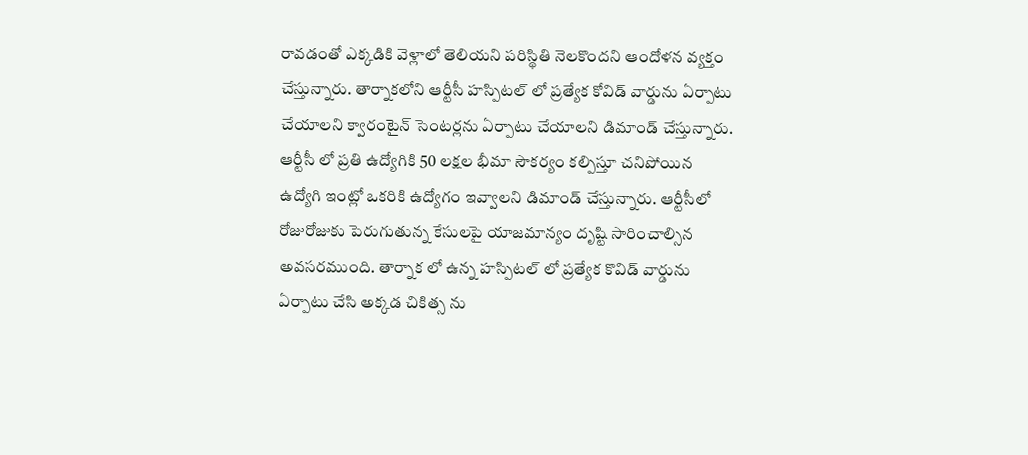రావడంతో ఎక్కడికి వెళ్లాలో తెలియని పరిస్థితి నెలకొందని ఆందోళన వ్యక్తం చేస్తున్నారు. తార్నాకలోని ఆర్టీసీ హస్పిటల్ లో ప్రత్యేక కోవిడ్ వార్డును ఏర్పాటు చేయాలని క్వారంటైన్ సెంటర్లను ఏర్పాటు చేయాలని డిమాండ్ చేస్తున్నారు. ఆర్టీసీ లో ప్రతి ఉద్యోగికి 50 లక్షల భీమా సౌకర్యం కల్పిస్తూ చనిపోయిన ఉద్యోగి ఇంట్లో ఒకరికి ఉద్యోగం ఇవ్వాలని డిమాండ్ చేస్తున్నారు. ఆర్టీసీలో రోజురోజుకు పెరుగుతున్న కేసులపై యాజమాన్యం దృష్టి సారించాల్సిన అవసరముంది. తార్నాక లో ఉన్న హస్పిటల్ లో ప్రత్యేక కొవిడ్ వార్డును ఏర్పాటు చేసి అక్కడ చికిత్స ను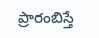ప్రారంబిస్తే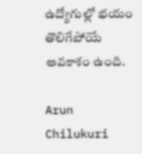ఉద్యోగుల్లో భయం తొలిగేపోయే అవకాశం ఉంది.

Arun Chilukuri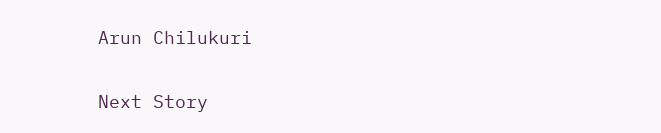Arun Chilukuri

Next Story